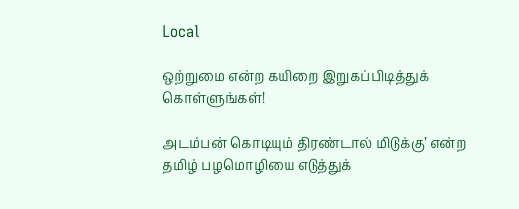Local

ஒற்றுமை என்ற கயிறை இறுகப்பிடித்துக் கொள்ளுங்கள்!

அடம்பன் கொடியும் திரண்டால் மிடுக்கு’ என்ற தமிழ் பழமொழியை எடுத்துக்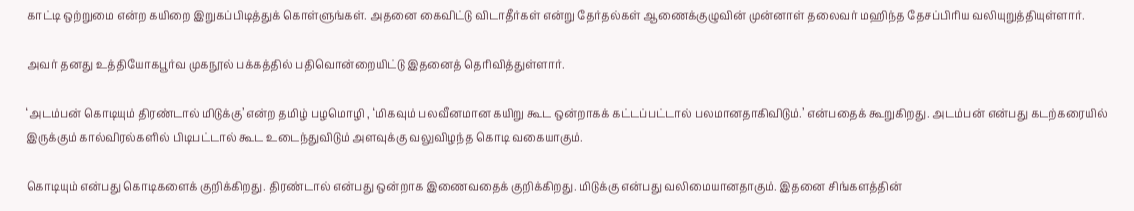காட்டி ஒற்றுமை என்ற கயிறை இறுகப்பிடித்துக் கொள்ளுங்கள். அதனை கைவிட்டு விடாதீர்கள் என்று தேர்தல்கள் ஆணைக்குழுவின் முன்னாள் தலைவர் மஹிந்த தேசப்பிரிய வலியுறுத்தியுள்ளார்.

அவர் தனது உத்தியோகபூர்வ முகநூல் பக்கத்தில் பதிவொன்றையிட்டு இதனைத் தெரிவித்துள்ளார்.

‘அடம்பன் கொடியும் திரண்டால் மிடுக்கு’ என்ற தமிழ் பழமொழி , ‘மிகவும் பலவீனமான கயிறு கூட ஒன்றாகக் கட்டப்பட்டால் பலமானதாகிவிடும்.’ என்பதைக் கூறுகிறது. அடம்பன் என்பது கடற்கரையில் இருக்கும் கால்விரல்களில் பிடிபட்டால் கூட உடைந்துவிடும் அளவுக்கு வலுவிழந்த கொடி வகையாகும்.

கொடியும் என்பது கொடிகளைக் குறிக்கிறது. திரண்டால் என்பது ஒன்றாக இணைவதைக் குறிக்கிறது. மிடுக்கு என்பது வலிமையானதாகும். இதனை சிங்களத்தின்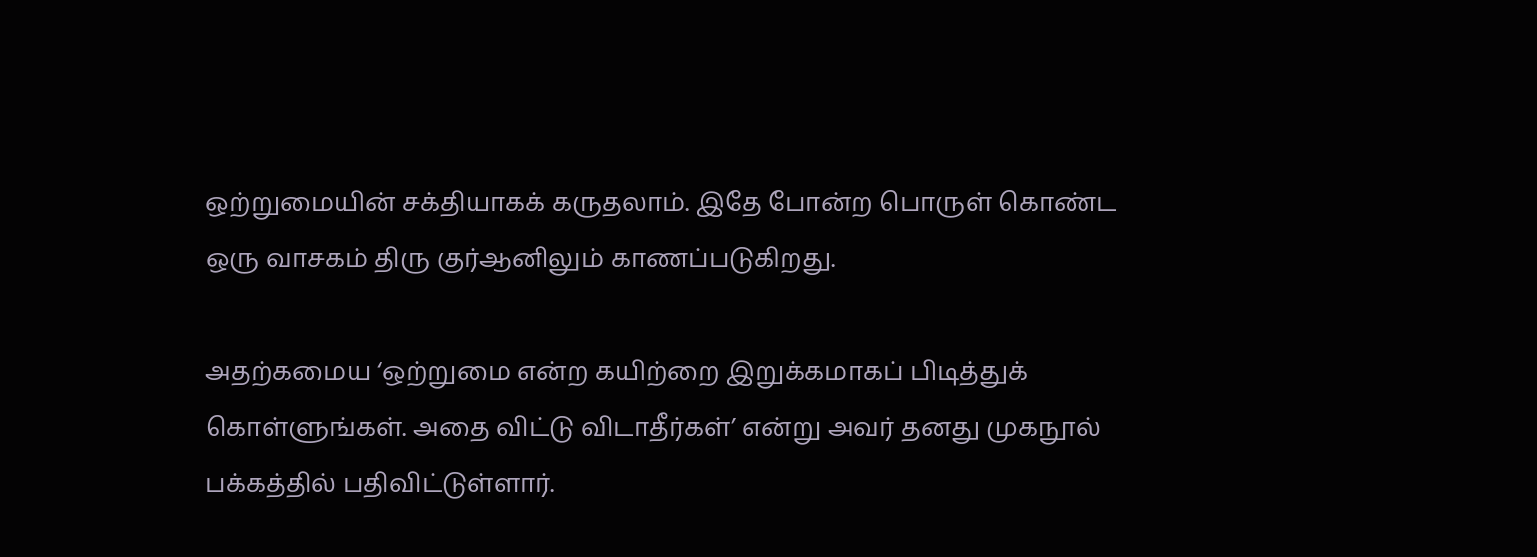ஒற்றுமையின் சக்தியாகக் கருதலாம். இதே போன்ற பொருள் கொண்ட ஒரு வாசகம் திரு குர்ஆனிலும் காணப்படுகிறது.

அதற்கமைய ‘ஒற்றுமை என்ற கயிற்றை இறுக்கமாகப் பிடித்துக் கொள்ளுங்கள். அதை விட்டு விடாதீர்கள்’ என்று அவர் தனது முகநூல் பக்கத்தில் பதிவிட்டுள்ளார்.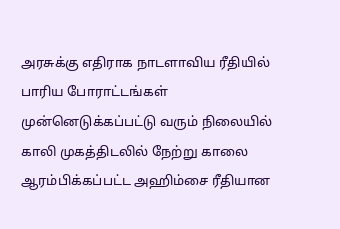அரசுக்கு எதிராக நாடளாவிய ரீதியில் பாரிய போராட்டங்கள் முன்னெடுக்கப்பட்டு வரும் நிலையில் காலி முகத்திடலில் நேற்று காலை ஆரம்பிக்கப்பட்ட அஹிம்சை ரீதியான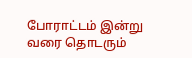போராட்டம் இன்று வரை தொடரும்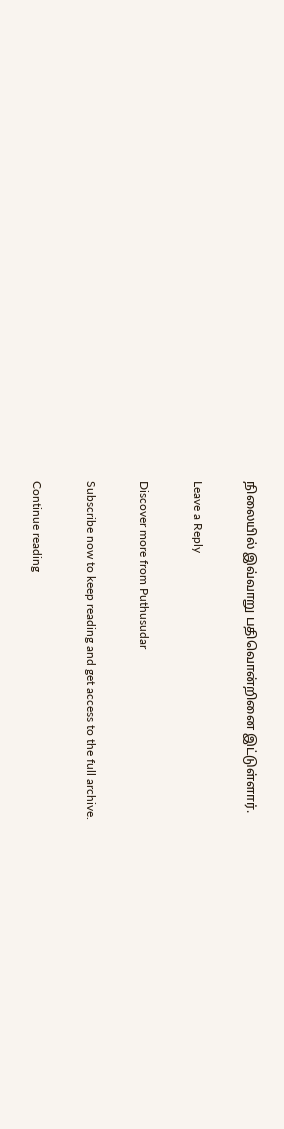நிலையில் இவ்வாறு பதிவொன்றினை இட்டுள்ளார்.

Leave a Reply

Discover more from Puthusudar

Subscribe now to keep reading and get access to the full archive.

Continue reading